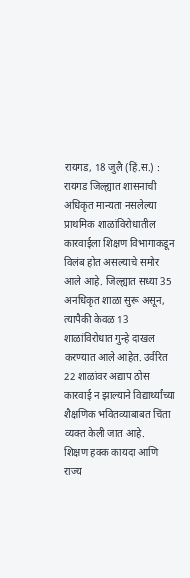रायगड, 18 जुलै (हिं.स.) : रायगड जिल्ह्यात शासनाची अधिकृत मान्यता नसलेल्या प्राथमिक शाळांविरोधातील कारवाईला शिक्षण विभागाकडून विलंब होत असल्याचे समोर आले आहे. जिल्ह्यात सध्या 35 अनधिकृत शाळा सुरू असून, त्यापैकी केवळ 13 शाळांविरोधात गुन्हे दाखल करण्यात आले आहेत. उर्वरित 22 शाळांवर अद्याप ठोस कारवाई न झाल्याने विद्यार्थ्यांच्या शैक्षणिक भवितव्याबाबत चिंता व्यक्त केली जात आहे.
शिक्षण हक्क कायदा आणि राज्य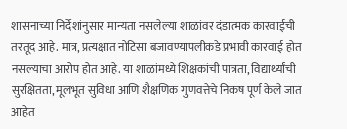शासनाच्या निर्देशांनुसार मान्यता नसलेल्या शाळांवर दंडात्मक कारवाईची तरतूद आहे. मात्र, प्रत्यक्षात नोटिसा बजावण्यापलीकडे प्रभावी कारवाई होत नसल्याचा आरोप होत आहे. या शाळांमध्ये शिक्षकांची पात्रता, विद्यार्थ्यांची सुरक्षितता, मूलभूत सुविधा आणि शैक्षणिक गुणवत्तेचे निकष पूर्ण केले जात आहेत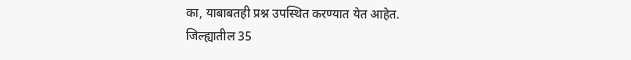का, याबाबतही प्रश्न उपस्थित करण्यात येत आहेत.
जिल्ह्यातील 35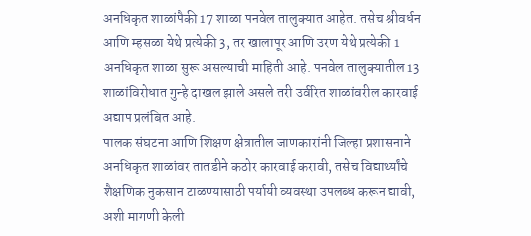अनधिकृत शाळांपैकी 17 शाळा पनवेल तालुक्यात आहेत. तसेच श्रीवर्धन आणि म्हसळा येथे प्रत्येकी 3, तर खालापूर आणि उरण येथे प्रत्येकी 1 अनधिकृत शाळा सुरू असल्याची माहिती आहे. पनवेल तालुक्यातील 13 शाळांविरोधात गुन्हे दाखल झाले असले तरी उर्वरित शाळांवरील कारवाई अद्याप प्रलंबित आहे.
पालक संघटना आणि शिक्षण क्षेत्रातील जाणकारांनी जिल्हा प्रशासनाने अनधिकृत शाळांवर तातडीने कठोर कारवाई करावी, तसेच विद्यार्थ्यांचे शैक्षणिक नुकसान टाळण्यासाठी पर्यायी व्यवस्था उपलब्ध करून द्यावी, अशी मागणी केली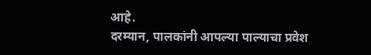आहे.
दरम्यान, पालकांनी आपल्या पाल्याचा प्रवेश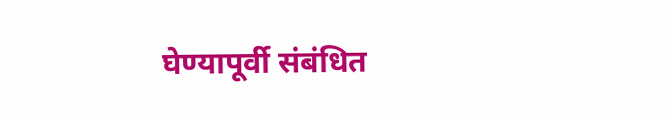घेण्यापूर्वी संबंधित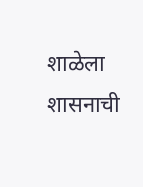शाळेला शासनाची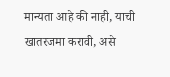मान्यता आहे की नाही, याची खातरजमा करावी, असे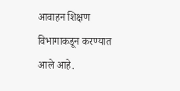आवाहन शिक्षण विभागाकडून करण्यात आले आहे.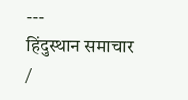---
हिंदुस्थान समाचार /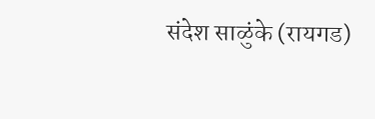संदेश साळुंके (रायगड)